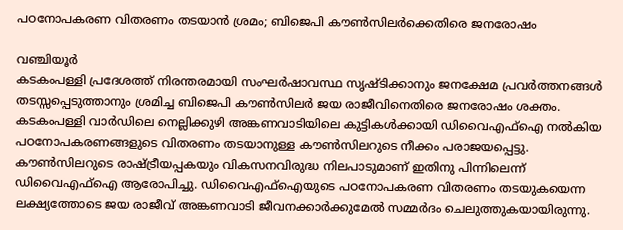പഠനോപകരണ വിതരണം തടയാൻ ശ്രമം; ബിജെപി കൗൺസിലർക്കെതിരെ ജനരോഷം

വഞ്ചിയൂർ
കടകംപള്ളി പ്രദേശത്ത് നിരന്തരമായി സംഘർഷാവസ്ഥ സൃഷ്ടിക്കാനും ജനക്ഷേമ പ്രവർത്തനങ്ങൾ തടസ്സപ്പെടുത്താനും ശ്രമിച്ച ബിജെപി കൗൺസിലർ ജയ രാജീവിനെതിരെ ജനരോഷം ശക്തം. കടകംപള്ളി വാർഡിലെ നെല്ലിക്കുഴി അങ്കണവാടിയിലെ കുട്ടികൾക്കായി ഡിവൈഎഫ്ഐ നൽകിയ പഠനോപകരണങ്ങളുടെ വിതരണം തടയാനുള്ള കൗൺസിലറുടെ നീക്കം പരാജയപ്പെട്ടു. കൗൺസിലറുടെ രാഷ്ട്രീയപ്പകയും വികസനവിരുദ്ധ നിലപാടുമാണ് ഇതിനു പിന്നിലെന്ന് ഡിവൈഎഫ്ഐ ആരോപിച്ചു. ഡിവൈഎഫ്ഐയുടെ പഠനോപകരണ വിതരണം തടയുകയെന്ന ലക്ഷ്യത്തോടെ ജയ രാജീവ് അങ്കണവാടി ജീവനക്കാർക്കുമേൽ സമ്മർദം ചെലുത്തുകയായിരുന്നു.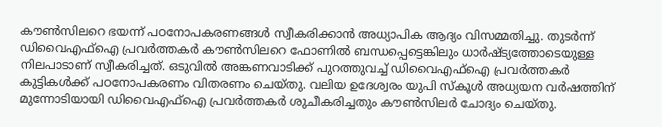കൗൺസിലറെ ഭയന്ന് പഠനോപകരണങ്ങൾ സ്വീകരിക്കാൻ അധ്യാപിക ആദ്യം വിസമ്മതിച്ചു. തുടർന്ന് ഡിവൈഎഫ്ഐ പ്രവർത്തകർ കൗൺസിലറെ ഫോണിൽ ബന്ധപ്പെട്ടെങ്കിലും ധാർഷ്ട്യത്തോടെയുള്ള നിലപാടാണ് സ്വീകരിച്ചത്. ഒടുവിൽ അങ്കണവാടിക്ക് പുറത്തുവച്ച് ഡിവൈഎഫ്ഐ പ്രവർത്തകർ കുട്ടികൾക്ക് പഠനോപകരണം വിതരണം ചെയ്തു. വലിയ ഉദേശ്വരം യുപി സ്കൂൾ അധ്യയന വർഷത്തിന് മുന്നോടിയായി ഡിവൈഎഫ്ഐ പ്രവർത്തകർ ശുചീകരിച്ചതും കൗൺസിലർ ചോദ്യം ചെയ്തു.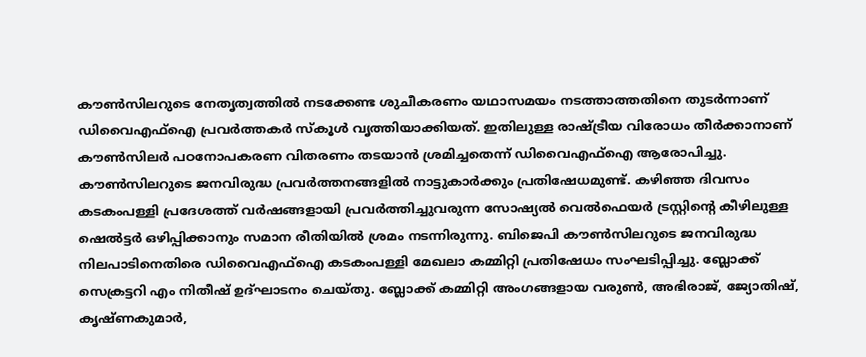കൗൺസിലറുടെ നേതൃത്വത്തിൽ നടക്കേണ്ട ശുചീകരണം യഥാസമയം നടത്താത്തതിനെ തുടർന്നാണ് ഡിവൈഎഫ്ഐ പ്രവർത്തകർ സ്കൂൾ വൃത്തിയാക്കിയത്. ഇതിലുള്ള രാഷ്ട്രീയ വിരോധം തീർക്കാനാണ് കൗൺസിലർ പഠനോപകരണ വിതരണം തടയാൻ ശ്രമിച്ചതെന്ന് ഡിവൈഎഫ്ഐ ആരോപിച്ചു. കൗൺസിലറുടെ ജനവിരുദ്ധ പ്രവർത്തനങ്ങളിൽ നാട്ടുകാർക്കും പ്രതിഷേധമുണ്ട്. കഴിഞ്ഞ ദിവസം കടകംപള്ളി പ്രദേശത്ത് വർഷങ്ങളായി പ്രവർത്തിച്ചുവരുന്ന സോഷ്യൽ വെൽഫെയർ ട്രസ്റ്റിന്റെ കീഴിലുള്ള ഷെൽട്ടർ ഒഴിപ്പിക്കാനും സമാന രീതിയിൽ ശ്രമം നടന്നിരുന്നു. ബിജെപി കൗൺസിലറുടെ ജനവിരുദ്ധ നിലപാടിനെതിരെ ഡിവൈഎഫ്ഐ കടകംപള്ളി മേഖലാ കമ്മിറ്റി പ്രതിഷേധം സംഘടിപ്പിച്ചു. ബ്ലോക്ക് സെക്രട്ടറി എം നിതീഷ് ഉദ്ഘാടനം ചെയ്തു. ബ്ലോക്ക് കമ്മിറ്റി അംഗങ്ങളായ വരുൺ, അഭിരാജ്, ജ്യോതിഷ്, കൃഷ്ണകുമാർ,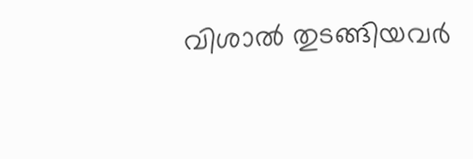വിശാൽ തുടങ്ങിയവർ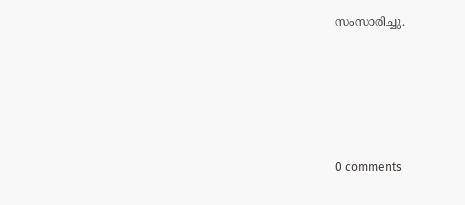സംസാരിച്ചു.








0 comments